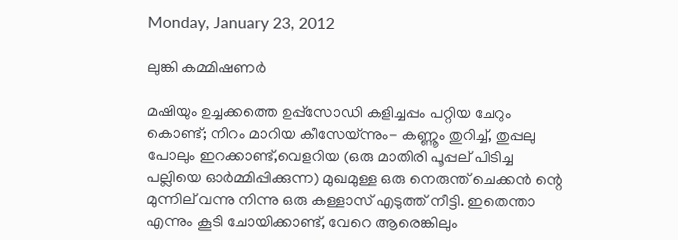Monday, January 23, 2012

ലുങ്കി കമ്മിഷണര്‍

മഷിയും ഉച്ചക്കത്തെ ഉപ്പ്സോഡി കളിച്ചപ്പം പറ്റിയ ചേറും കൊണ്ട്; നിറം മാറിയ കീസേയ്ന്നും- കണ്ണൂം തുറിച്ച്, തുപ്പലു പോലും ഇറക്കാണ്ട്,വെളറിയ (ഒരു മാതിരി പൂപ്പല് പിടിച്ച പല്ലിയെ ഓര്‍മ്മിപ്പിക്കുന്ന) മുഖമുള്ള ഒരു നെരുന്ത് ചെക്കന്‍ ന്റെ മുന്നില് വന്നു നിന്നു ഒരു കള്ളാസ് എടുത്ത് നീട്ടി. ഇതെന്താ എന്നും കൂടി ചോയിക്കാണ്ട്, വേറെ ആരെങ്കിലും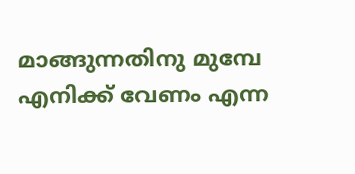മാങ്ങുന്നതിനു മുമ്പേ എനിക്ക് വേണം എന്ന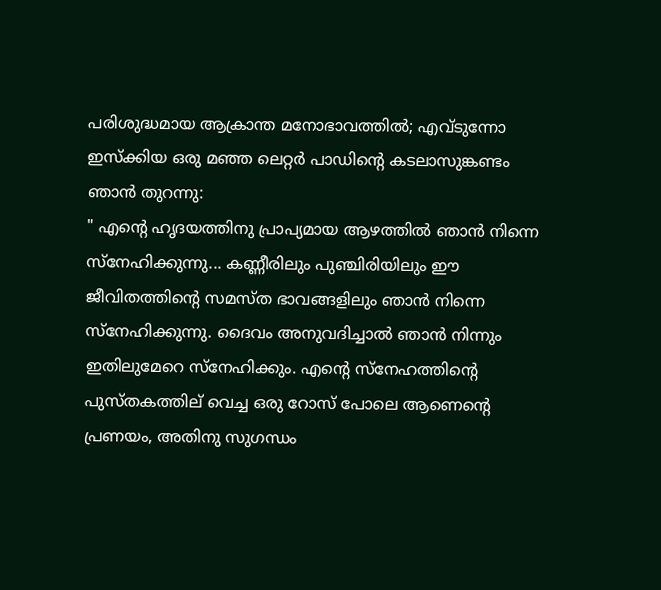പരിശുദ്ധമായ ആക്രാന്ത മനോഭാവത്തില്‍; എവ്ടുന്നോ ഇസ്‌ക്കിയ ഒരു മഞ്ഞ ലെറ്റര്‍ പാഡിന്റെ കടലാസുങ്കണ്ടം  ഞാന്‍ തുറന്നു:
" എന്റെ ഹൃദയത്തിനു പ്രാപ്യമായ ആഴത്തില്‍ ഞാന്‍ നിന്നെ സ്നേഹിക്കുന്നു... കണ്ണീരിലും പുഞ്ചിരിയിലും ഈ ജീവിതത്തിന്റെ സമസ്ത ഭാവങ്ങളിലും ഞാന്‍ നിന്നെ സ്നേഹിക്കുന്നു. ദൈവം അനുവദിച്ചാല്‍ ഞാന്‍ നിന്നും ഇതിലുമേറെ സ്നേഹിക്കും. എന്റെ സ്നേഹത്തിന്റെ പുസ്തകത്തില് വെച്ച ഒരു റോസ് പോലെ ആണെന്റെ പ്രണയം, അതിനു സുഗന്ധം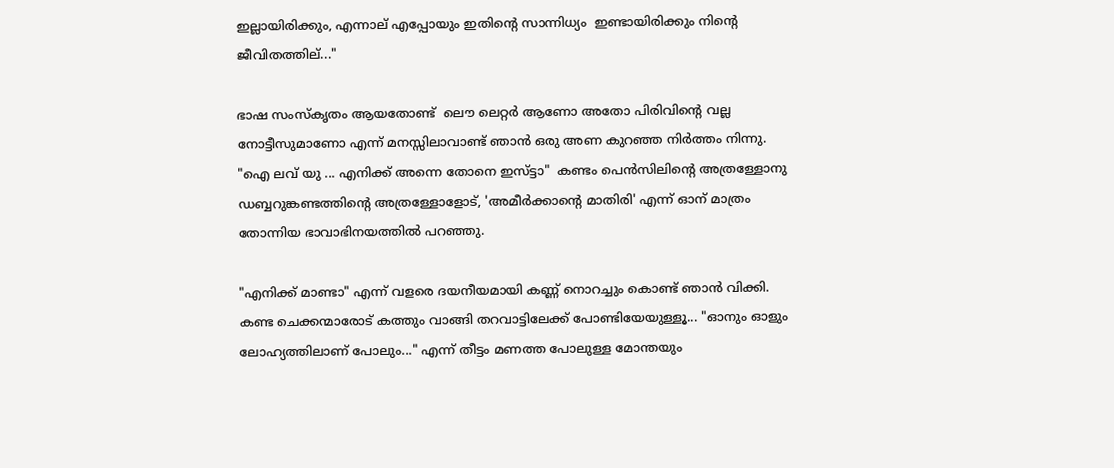ഇല്ലായിരിക്കും, എന്നാല് എപ്പോയും ഇതിന്റെ സാന്നിധ്യം  ഇണ്ടായിരിക്കും നിന്റെ ജീവിതത്തില്..."

ഭാഷ സംസ്കൃതം ആയതോണ്ട്  ലൌ ലെറ്റര്‍ ആണോ അതോ പിരിവിന്റെ വല്ല നോട്ടീസുമാണോ എന്ന് മനസ്സിലാവാണ്ട് ഞാന്‍ ഒരു അണ കുറഞ്ഞ നിര്‍ത്തം നിന്നു.
"ഐ ലവ് യു ... എനിക്ക് അന്നെ തോനെ ഇസ്ട്ടാ"  കണ്ടം പെന്‍സിലിന്റെ അത്രള്ളോനു  ഡബ്ബറുങ്കണ്ടത്തിന്റെ അത്രള്ളോളോട്, 'അമീര്‍ക്കാന്റെ മാതിരി' എന്ന് ഓന് മാത്രം  തോന്നിയ ഭാവാഭിനയത്തില്‍ പറഞ്ഞു.

"എനിക്ക് മാണ്ടാ" എന്ന് വളരെ ദയനീയമായി കണ്ണ് നൊറച്ചും കൊണ്ട് ഞാന്‍ വിക്കി. കണ്ട ചെക്കന്മാരോട് കത്തും വാങ്ങി തറവാട്ടിലേക്ക് പോണ്ടിയേയുള്ളൂ... "ഓനും ഓളും ലോഹ്യത്തിലാണ് പോലും..." എന്ന് തീട്ടം മണത്ത പോലുള്ള മോന്തയും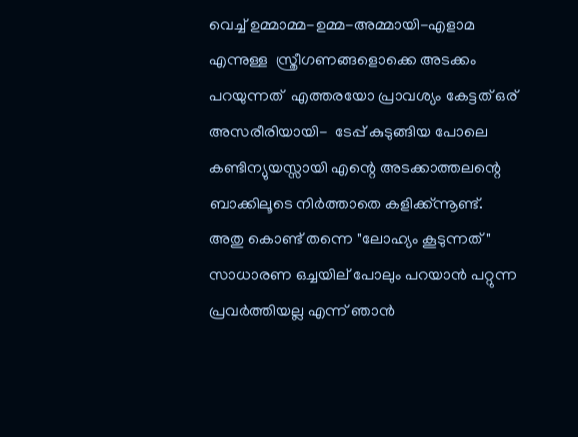വെച്ച് ഉമ്മാമ്മ-ഉമ്മ-അമ്മായി-എളാമ എന്നുള്ള  സ്ത്രീഗണങ്ങളൊക്കെ അടക്കം പറയുന്നത്  എത്തരയോ പ്രാവശ്യം കേട്ടത് ഒര് അസരീരിയായി-  ടേപ്പ് കുടുങ്ങിയ പോലെ കണ്ടിന്യുയസ്സായി എന്റെ അടക്കാത്തലന്റെ ബാക്കിലൂടെ നിര്‍ത്താതെ കളിക്ക്ന്നൂണ്ട്. അതു കൊണ്ട് തന്നെ "ലോഹ്യം കൂടുന്നത്" സാധാരണ ഒച്ചയില് പോലും പറയാന്‍ പറ്റുന്ന പ്രവര്‍ത്തിയല്ല എന്ന് ഞാന്‍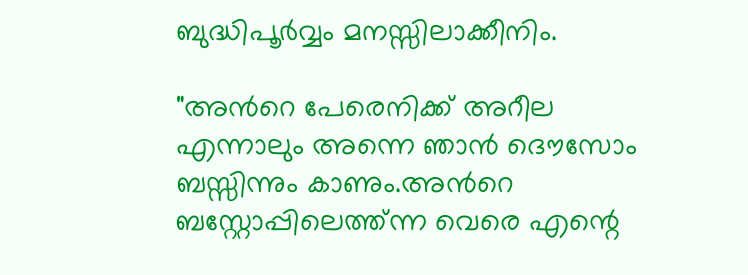ബുദ്ധിപൂര്‍വ്വം മനസ്സിലാക്കീനിം.

"അന്‍റെ പേരെനിക്ക് അറീല എന്നാലും അന്നെ ഞാന്‍ ദൌസോം ബസ്സിന്നും കാണും.അന്‍റെ ബസ്റ്റോപ്പിലെത്ത്ന്ന വെരെ എന്റെ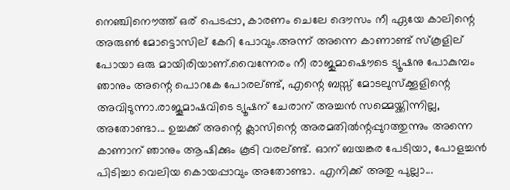നെഞ്ചിനൌത്ത് ഒര് പെടപ്പാ, കാരണം ചെലേ ദൌസം നീ ഏയേ കാലിന്റെ അരുണ്‍ മോട്ടൊസില് കേറി പോവും.അന്ന് അന്നെ കാണാണ്ട് സ്കൂളില് പോയാ ഒരു മായിരിയാണ്.വൈന്നേരം നീ രാജുമാഷൌടെ ട്യൂഷനു പോകുമ്പം ഞാനും അന്റെ പൊറകേ പോരല്ണ്ട്, എന്റെ ബസ്സ് മോടലുസ്ക്കൂളിന്റെ അവിടുന്നാ.രാജൂമാഷവിടെ ട്യൂഷന് ചേരാന് അച്ചന്‍ സമ്മെയ്ക്കിന്നില്ല, അതോണ്ടാ... ഉച്ചക്ക് അന്റെ ക്ലാസിന്റെ അരമതില്‍ന്റപ്പുറത്തുന്നും അന്നെ കാണാന് ഞാനും ആഷിക്കും കൂടി വരല്ണ്ട്. ഓന് ബയങ്കര പേടിയാ, പോളച്ചന്‍ പിടിച്ചാ വെലിയ കൊയപ്പാവും അതോണ്ടാ. എനിക്ക് അതു പുല്ലാ...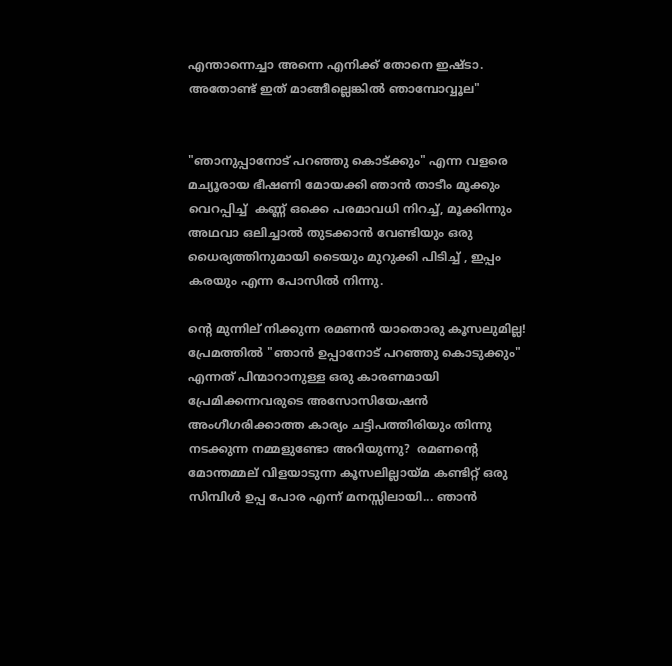എന്താന്നെച്ചാ അന്നെ എനിക്ക് തോനെ ഇഷ്ടാ. അതോണ്ട് ഇത് മാങ്ങീല്ലെങ്കില്‍ ഞാമ്പോവ്വൂല"


"ഞാനുപ്പാനോട് പറഞ്ഞു കൊട്ക്കും" എന്ന വളരെ മച്യൂരായ ഭീഷണി മോയക്കി ഞാന്‍ താടീം മൂക്കും വെറപ്പിച്ച്  കണ്ണ് ഒക്കെ പരമാവധി നിറച്ച്, മൂക്കിന്നും അഥവാ ഒലിച്ചാല്‍ തുടക്കാന്‍ വേണ്ടിയും ഒരു ധൈര്യത്തിനുമായി ടൈയും മുറുക്കി പിടിച്ച് , ഇപ്പം കരയും എന്ന പോസില്‍ നിന്നു.

ന്റെ മുന്നില് നിക്കുന്ന രമണന്‍ യാതൊരു കൂസലുമില്ല! പ്രേമത്തില്‍ "ഞാന്‍ ഉപ്പാനോട് പറഞ്ഞു കൊടുക്കും" എന്നത് പിന്മാറാനുള്ള ഒരു കാരണമായി പ്രേമിക്കന്നവരുടെ അസോസിയേഷന്‍ അംഗീഗരിക്കാത്ത കാര്യം ചട്ടിപത്തിരിയും തിന്നു നടക്കുന്ന നമ്മളുണ്ടോ അറിയുന്നു?  രമണന്റെ മോന്തമ്മല് വിളയാടുന്ന കൂസലില്ലായ്മ കണ്ടിറ്റ് ഒരു സിമ്പിള്‍ ഉപ്പ പോര എന്ന് മനസ്സിലായി... ഞാന്‍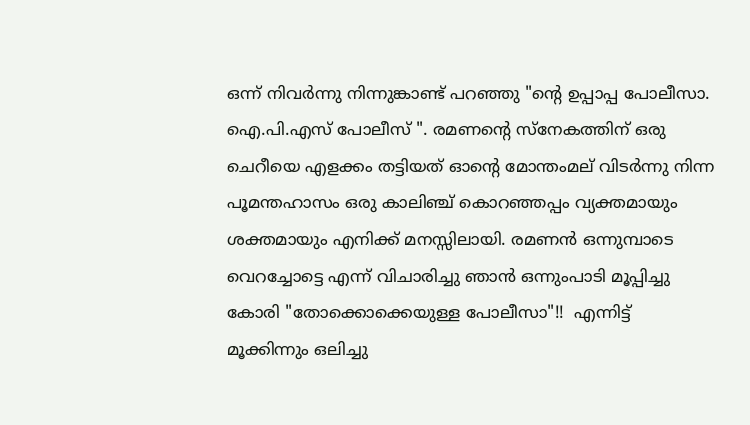ഒന്ന് നിവര്‍ന്നു നിന്നുങ്കാണ്ട് പറഞ്ഞു "ന്റെ ഉപ്പാപ്പ പോലീസാ. ഐ.പി.എസ് പോലീസ് ". രമണന്റെ സ്നേകത്തിന് ഒരു ചെറീയെ എളക്കം തട്ടിയത് ഓന്റെ മോന്തംമല് വിടര്‍ന്നു നിന്ന പൂമന്തഹാസം ഒരു കാലിഞ്ച് കൊറഞ്ഞപ്പം വ്യക്തമായും ശക്തമായും എനിക്ക് മനസ്സിലായി. രമണന്‍ ഒന്നുമ്പാടെ വെറച്ചോട്ടെ എന്ന് വിചാരിച്ചു ഞാന്‍ ഒന്നുംപാടി മൂപ്പിച്ചു കോരി "തോക്കൊക്കെയുള്ള പോലീസാ"!!  എന്നിട്ട് മൂക്കിന്നും ഒലിച്ചു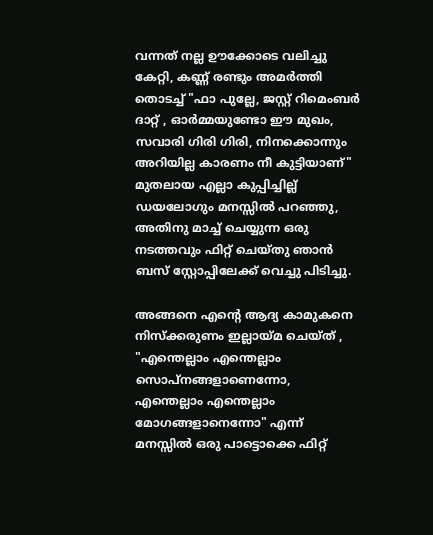വന്നത് നല്ല ഊക്കോടെ വലിച്ചു കേറ്റി, കണ്ണ് രണ്ടും അമര്‍ത്തി തൊടച്ച് "ഫാ പുല്ലേ, ജസ്റ്റ് റിമെംബര്‍ ദാറ്റ് , ഓര്‍മ്മയുണ്ടോ ഈ മുഖം, സവാരി ഗിരി ഗിരി, നിനക്കൊന്നും അറിയില്ല കാരണം നീ കുട്ടിയാണ്" മുതലായ എല്ലാ കുപ്പിച്ചില്ല് ഡയലോഗും മനസ്സില്‍ പറഞ്ഞു, അതിനു മാച്ച് ചെയ്യുന്ന ഒരു നടത്തവും ഫിറ്റ്‌ ചെയ്തു ഞാന്‍ ബസ്‌ സ്റ്റോപ്പിലേക്ക് വെച്ചു പിടിച്ചു.

അങ്ങനെ എന്റെ ആദ്യ കാമുകനെ നിസ്ക്കരുണം ഇല്ലായ്മ ചെയ്ത് , "എന്തെല്ലാം എന്തെല്ലാം സൊപ്നങ്ങളാണെന്നോ, എന്തെല്ലാം എന്തെല്ലാം മോഗങ്ങളാനെന്നോ" എന്ന് മനസ്സില്‍ ഒരു പാട്ടൊക്കെ ഫിറ്റ്‌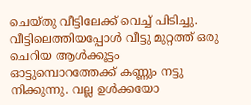ചെയ്തു വീട്ടിലേക്ക് വെച്ച് പിടിച്ചു. വീട്ടിലെത്തിയപ്പോള്‍ വീട്ടു മുറ്റത്ത്‌ ഒരു ചെറിയ ആള്‍ക്കൂട്ടം ഓട്ടുമ്പൊറത്തേക്ക് കണ്ണും നട്ടു നിക്കുന്നു. വല്ല ഉള്‍ക്കയോ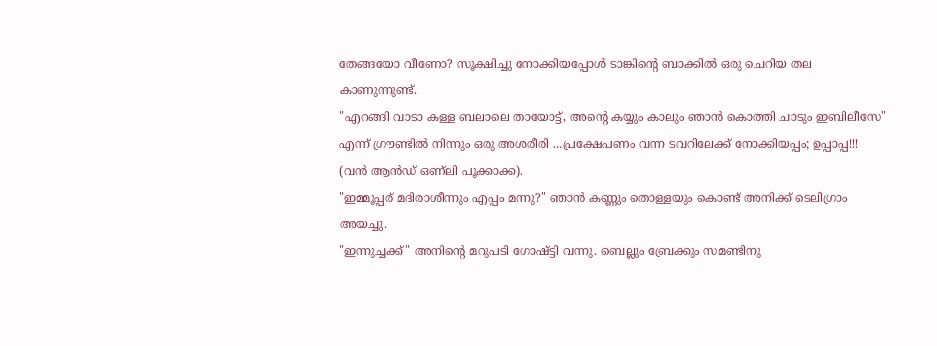തേങ്ങയോ വീണോ? സൂക്ഷിച്ചു നോക്കിയപ്പോള്‍ ടാങ്കിന്റെ ബാക്കില്‍ ഒരു ചെറിയ തല കാണുന്നുണ്ട്.
"എറങ്ങി വാടാ കള്ള ബലാലെ തായോട്ട്, അന്റെ കയ്യും കാലും ഞാന്‍ കൊത്തി ചാടും ഇബിലീസേ" എന്ന് ഗ്രൗണ്ടില്‍ നിന്നും ഒരു അശരീരി ...പ്രക്ഷേപണം വന്ന ടവറിലേക്ക് നോക്കിയപ്പം; ഉപ്പാപ്പ!!! (വന്‍ ആന്‍ഡ്‌ ഒണ്ലി പൂക്കാക്ക).
"ഇമ്മൂപ്പര് മദിരാശീന്നും എപ്പം മന്നു?" ഞാന്‍ കണ്ണും തൊള്ളയും കൊണ്ട് അനിക്ക് ടെലിഗ്രാം അയച്ചു.
"ഇന്നുച്ചക്ക്" അനിന്റെ മറുപടി ഗോഷ്ട്ടി വന്നു. ബെല്ലും ബ്രേക്കും സമണ്ടിനു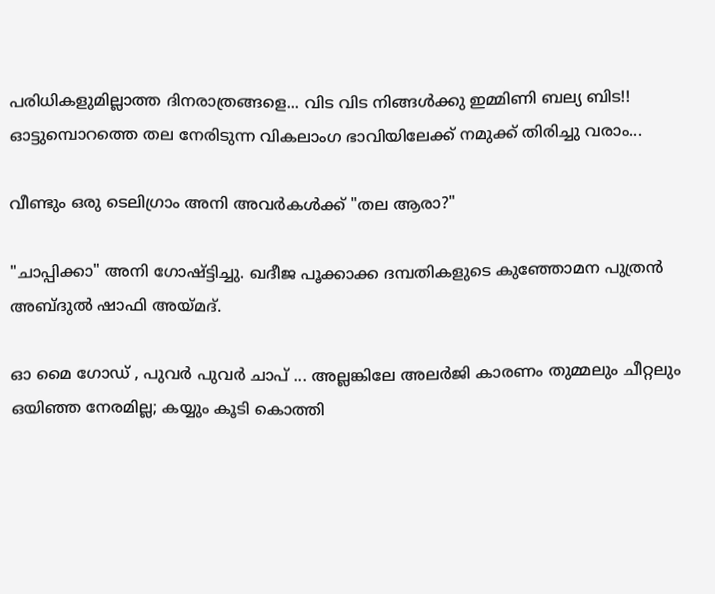പരിധികളുമില്ലാത്ത ദിനരാത്രങ്ങളെ... വിട വിട നിങ്ങള്‍ക്കു ഇമ്മിണി ബല്യ ബിട!!  ഓട്ടുമ്പൊറത്തെ തല നേരിടുന്ന വികലാംഗ ഭാവിയിലേക്ക് നമുക്ക് തിരിച്ചു വരാം...

വീണ്ടും ഒരു ടെലിഗ്രാം അനി അവര്‍കള്‍ക്ക് "തല ആരാ?"

"ചാപ്പിക്കാ" അനി ഗോഷ്ട്ടിച്ചു. ഖദീജ പൂക്കാക്ക ദമ്പതികളുടെ കുഞ്ഞോമന പുത്രന്‍ അബ്ദുല്‍ ഷാഫി അയ്മദ്.

ഓ മൈ ഗോഡ് , പുവര്‍ പുവര്‍ ചാപ് ... അല്ലങ്കിലേ അലര്‍ജി കാരണം തുമ്മലും ചീറ്റലും ഒയിഞ്ഞ നേരമില്ല; കയ്യും കൂടി കൊത്തി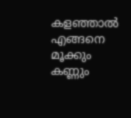കളഞ്ഞാല്‍ എങ്ങനെ മൂക്കും കണ്ണും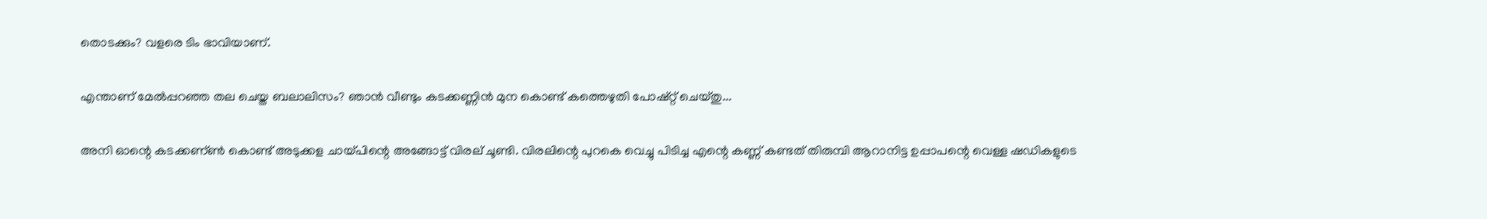തൊടക്കും? വളരെ ടിം ഭാവിയാണ്.

എന്താണ് മേല്‍പ്പറഞ്ഞ തല ചെയ്ത ബലാലിസം? ഞാന്‍ വീണ്ടും കടക്കണ്ണിന്‍ മുന കൊണ്ട് കത്തെഴുതി പോഷ്റ്റ് ചെയ്തു...

അനി ഓന്റെ കടക്കണ്ണ്‍ കൊണ്ട് അടുക്കള ചായ്പിന്റെ അങ്ങോട്ട്‌ വിരല് ചൂണ്ടി. വിരലിന്റെ പുറകെ വെച്ചു പിടിച്ച എന്റെ കണ്ണ് കണ്ടത് തിരുമ്പി ആറാനിട്ട ഉപ്പാപന്റെ വെള്ള ഷഡികളുടെ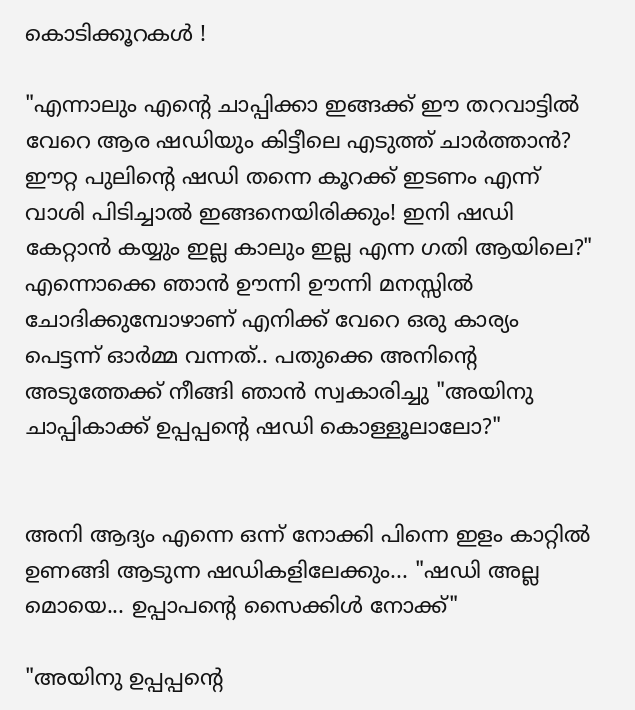കൊടിക്കൂറകള്‍ !

"എന്നാലും എന്റെ ചാപ്പിക്കാ ഇങ്ങക്ക് ഈ തറവാട്ടില്‍ വേറെ ആര ഷഡിയും കിട്ടീലെ എടുത്ത് ചാര്‍ത്താന്‍? ഈറ്റ പുലിന്റെ ഷഡി തന്നെ കൂറക്ക് ഇടണം എന്ന് വാശി പിടിച്ചാല്‍ ഇങ്ങനെയിരിക്കും! ഇനി ഷഡി കേറ്റാന്‍ കയ്യും ഇല്ല കാലും ഇല്ല എന്ന ഗതി ആയിലെ?" എന്നൊക്കെ ഞാന്‍ ഊന്നി ഊന്നി മനസ്സില്‍ ചോദിക്കുമ്പോഴാണ് എനിക്ക് വേറെ ഒരു കാര്യം പെട്ടന്ന്‍ ഓര്‍മ്മ വന്നത്.. പതുക്കെ അനിന്റെ അടുത്തേക്ക് നീങ്ങി ഞാന്‍ സ്വകാരിച്ചു "അയിനു ചാപ്പികാക്ക് ഉപ്പപ്പന്റെ ഷഡി കൊള്ളൂലാലോ?"


അനി ആദ്യം എന്നെ ഒന്ന് നോക്കി പിന്നെ ഇളം കാറ്റില്‍ ഉണങ്ങി ആടുന്ന ഷഡികളിലേക്കും... "ഷഡി അല്ല മൊയെ... ഉപ്പാപന്റെ സൈക്കിള്‍ നോക്ക്"

"അയിനു ഉപ്പപ്പന്റെ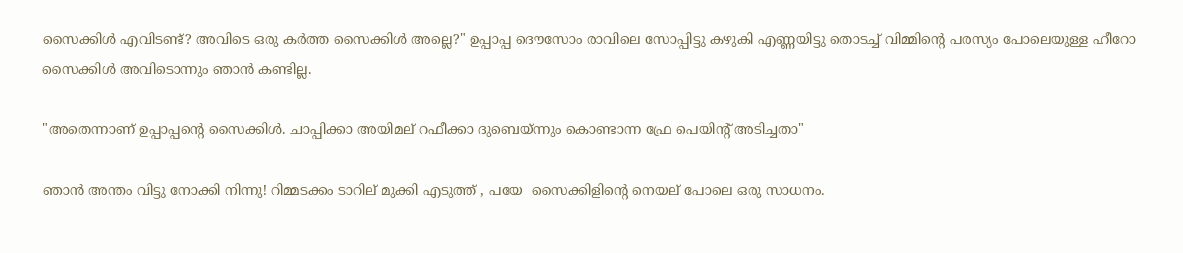സൈക്കിള്‍ എവിടണ്ട്? അവിടെ ഒരു കര്‍ത്ത സൈക്കിള്‍ അല്ലെ?" ഉപ്പാപ്പ ദൌസോം രാവിലെ സോപ്പിട്ടു കഴുകി എണ്ണയിട്ടു തൊടച്ച് വിമ്മിന്റെ പരസ്യം പോലെയുള്ള ഹീറോ സൈക്കിള്‍ അവിടൊന്നും ഞാന്‍ കണ്ടില്ല.

"അതെന്നാണ്‌ ഉപ്പാപ്പന്റെ സൈക്കിള്‍. ചാപ്പിക്കാ അയിമല് റഫീക്കാ ദുബെയ്ന്നും കൊണ്ടാന്ന ഫ്രേ പെയിന്റ് അടിച്ചതാ"

ഞാന്‍ അന്തം വിട്ടു നോക്കി നിന്നു! റിമ്മടക്കം ടാറില് മുക്കി എടുത്ത് , പയേ  സൈക്കിളിന്റെ നെയല് പോലെ ഒരു സാധനം.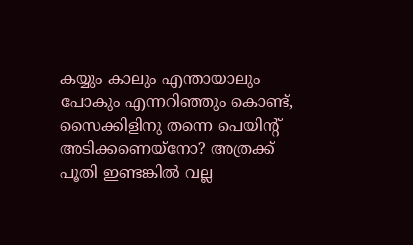കയ്യും കാലും എന്തായാലും പോകും എന്നറിഞ്ഞും കൊണ്ട്, സൈക്കിളിനു തന്നെ പെയിന്റ് അടിക്കണെയ്നോ? അത്രക്ക് പൂതി ഇണ്ടങ്കില്‍ വല്ല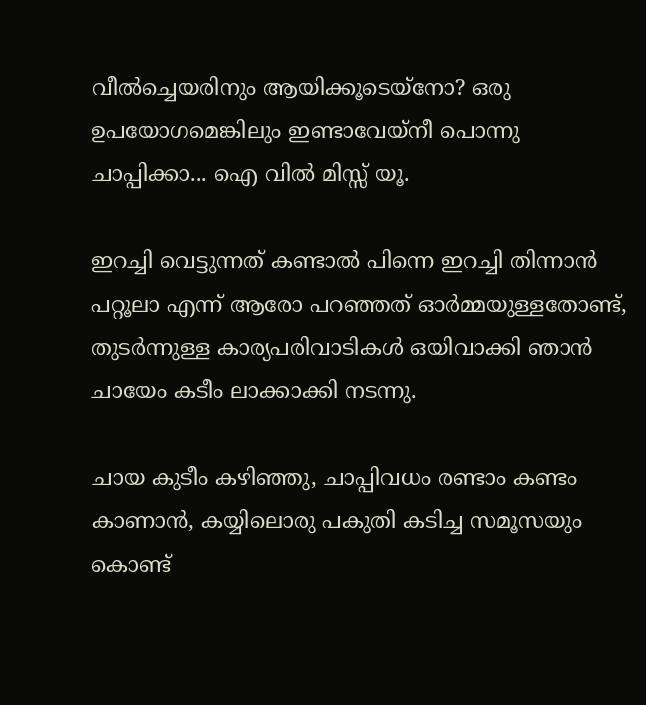വീല്‍ച്ചെയരിനും ആയിക്കൂടെയ്നോ? ഒരു ഉപയോഗമെങ്കിലും ഇണ്ടാവേയ്നീ പൊന്നു ചാപ്പിക്കാ... ഐ വില്‍ മിസ്സ്‌ യൂ.

ഇറച്ചി വെട്ടുന്നത് കണ്ടാല്‍ പിന്നെ ഇറച്ചി തിന്നാന്‍ പറ്റൂലാ എന്ന് ആരോ പറഞ്ഞത് ഓര്‍മ്മയുള്ളതോണ്ട്, തുടര്‍ന്നുള്ള കാര്യപരിവാടികള്‍ ഒയിവാക്കി ഞാന്‍ ചായേം കടീം ലാക്കാക്കി നടന്നു.

ചായ കുടീം കഴിഞ്ഞു, ചാപ്പിവധം രണ്ടാം കണ്ടം കാണാന്‍, കയ്യിലൊരു പകുതി കടിച്ച സമൂസയും കൊണ്ട്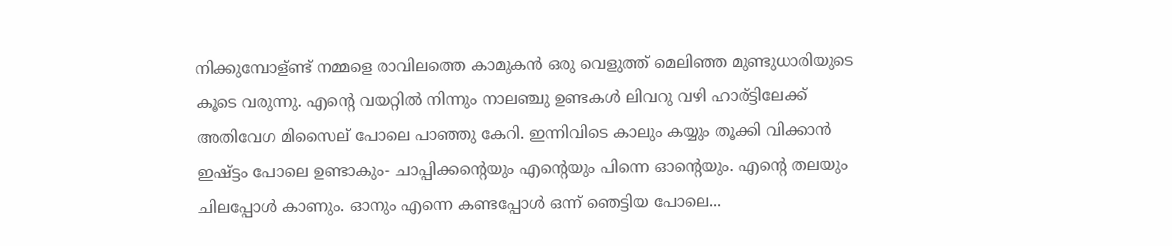നിക്കുമ്പോള്ണ്ട് നമ്മളെ രാവിലത്തെ കാമുകന്‍ ഒരു വെളുത്ത് മെലിഞ്ഞ മുണ്ടുധാരിയുടെ കൂടെ വരുന്നു. എന്റെ വയറ്റില്‍ നിന്നും നാലഞ്ചു ഉണ്ടകള്‍ ലിവറു വഴി ഹാര്ട്ടിലേക്ക് അതിവേഗ മിസൈല് പോലെ പാഞ്ഞു കേറി. ഇന്നിവിടെ കാലും കയ്യും തൂക്കി വിക്കാന്‍ ഇഷ്ട്ടം പോലെ ഉണ്ടാകും- ചാപ്പിക്കന്റെയും എന്റെയും പിന്നെ ഓന്റെയും. എന്റെ തലയും ചിലപ്പോള്‍ കാണും. ഓനും എന്നെ കണ്ടപ്പോള്‍ ഒന്ന് ഞെട്ടിയ പോലെ...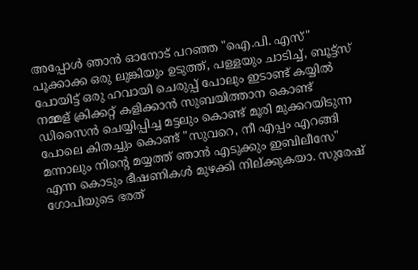അപ്പോള്‍ ഞാന്‍ ഓനോട്‌ പറഞ്ഞ "ഐ.പി. എസ്" പൂക്കാക്ക ഒരു ലുങ്കിയും ഉടുത്ത്, പള്ളയും ചാടിച്ച്, ബൂട്ട്സ് പോയിട്ട് ഒരു ഹവായി ചെരുപ്പ് പോലും ഇടാണ്ട് കയ്യില്‍ നമ്മള് ക്രിക്കറ്റ് കളിക്കാന്‍ സുബയിത്താന കൊണ്ട് ഡിസൈന്‍ ചെയ്യിപ്പിച്ച മട്ടലും കൊണ്ട് മൂരി മുക്കറയിടുന്ന പോലെ കിതച്ചും കൊണ്ട് "സുവറെ, നീ എപ്പം എറങ്ങി മന്നാലും നിന്‍റെ മയ്യത്ത് ഞാന്‍ എടുക്കും ഇബിലീസേ"  എന്ന കൊടും ഭീഷണികള്‍ മുഴക്കി നില്ക്കുകയാ. സുരേഷ് ഗോപിയുടെ ഭരത്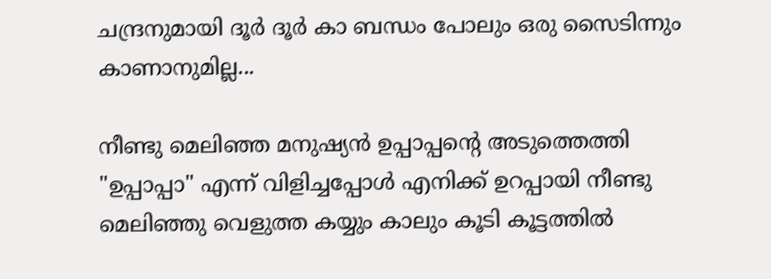ചന്ദ്രനുമായി ദൂര്‍ ദൂര്‍ കാ ബന്ധം പോലും ഒരു സൈടിന്നും കാണാനുമില്ല...

നീണ്ടു മെലിഞ്ഞ മനുഷ്യന്‍ ഉപ്പാപ്പന്റെ അടുത്തെത്തി "ഉപ്പാപ്പാ" എന്ന് വിളിച്ചപ്പോള്‍ എനിക്ക് ഉറപ്പായി നീണ്ടു മെലിഞ്ഞു വെളുത്ത കയ്യും കാലും കൂടി കൂട്ടത്തില്‍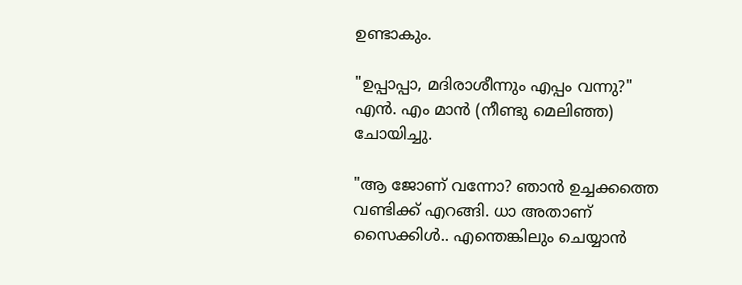ഉണ്ടാകും.

"ഉപ്പാപ്പാ, മദിരാശീന്നും എപ്പം വന്നു?" എന്‍. എം മാന്‍ (നീണ്ടു മെലിഞ്ഞ) ചോയിച്ചു.

"ആ ജോണ് വന്നോ? ഞാന്‍ ഉച്ചക്കത്തെ വണ്ടിക്ക് എറങ്ങി. ധാ അതാണ്‌ സൈക്കിള്‍.. എന്തെങ്കിലും ചെയ്യാന്‍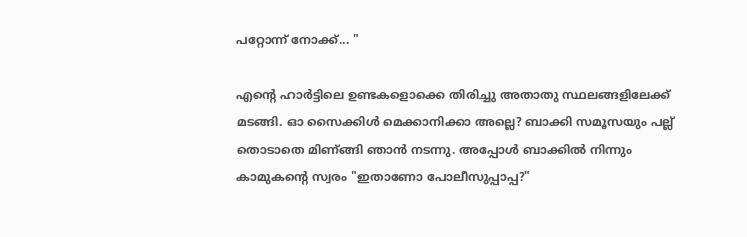പറ്റോന്ന്‍ നോക്ക്... "

എന്റെ ഹാര്‍ട്ടിലെ ഉണ്ടകളൊക്കെ തിരിച്ചു അതാതു സ്ഥലങ്ങളിലേക്ക് മടങ്ങി. ഓ സൈക്കിള്‍ മെക്കാനിക്കാ അല്ലെ? ബാക്കി സമൂസയും പല്ല് തൊടാതെ മിണ്‌ങ്ങി ഞാന്‍ നടന്നു. അപ്പോള്‍ ബാക്കില്‍ നിന്നും കാമുകന്റെ സ്വരം "ഇതാണോ പോലീസുപ്പാപ്പ?"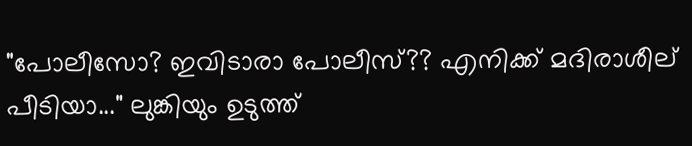"പോലീസോ? ഇവിടാരാ പോലീസ്?? എനിക്ക് മദിരാശീല് പീടിയാ..." ലുങ്കിയും ഉടുത്ത്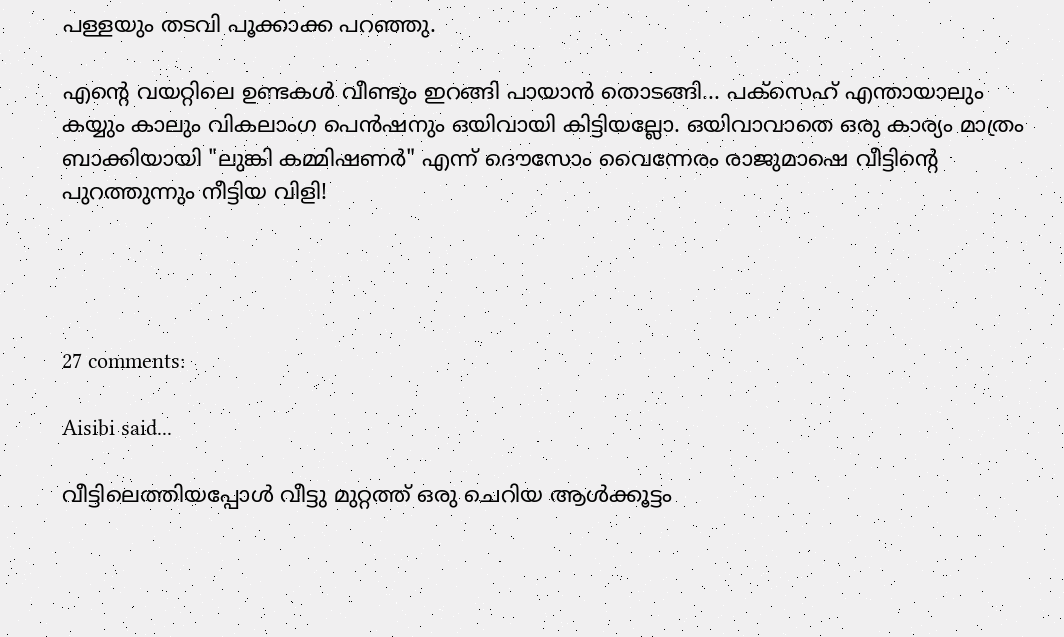പള്ളയും തടവി പൂക്കാക്ക പറഞ്ഞു.

എന്റെ വയറ്റിലെ ഉണ്ടകള്‍ വീണ്ടും ഇറങ്ങി പായാന്‍ തൊടങ്ങി... പക്സെഹ് എന്തായാലും കയ്യും കാലും വികലാംഗ പെന്‍ഷനും ഒയിവായി കിട്ടിയല്ലോ. ഒയിവാവാതെ ഒരു കാര്യം മാത്രം ബാക്കിയായി "ലുങ്കി കമ്മിഷണര്‍" എന്ന്‍ ദൌസോം വൈന്നേരം രാജുമാഷെ വീട്ടിന്റെ പുറത്തുന്നും നീട്ടിയ വിളി!




27 comments:

Aisibi said...

വീട്ടിലെത്തിയപ്പോള്‍ വീട്ടു മുറ്റത്ത്‌ ഒരു ചെറിയ ആള്‍ക്കൂട്ടം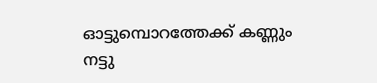ഓട്ടുമ്പൊറത്തേക്ക് കണ്ണും നട്ടു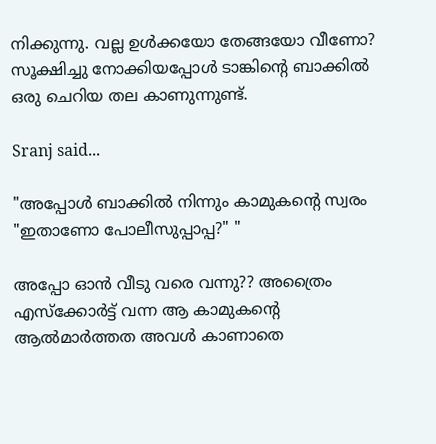നിക്കുന്നു. വല്ല ഉള്‍ക്കയോ തേങ്ങയോ വീണോ? സൂക്ഷിച്ചു നോക്കിയപ്പോള്‍ ടാങ്കിന്റെ ബാക്കില്‍ ഒരു ചെറിയ തല കാണുന്നുണ്ട്.

Sranj said...

"അപ്പോള്‍ ബാക്കില്‍ നിന്നും കാമുകന്റെ സ്വരം "ഇതാണോ പോലീസുപ്പാപ്പ?" "

അപ്പോ ഓന്‍ വീടു വരെ വന്നു?? അത്രൈം എസ്ക്കോര്‍ട്ട് വന്ന ആ കാമുകന്റെ ആല്‍മാര്‍ത്തത അവള്‍ കാണാതെ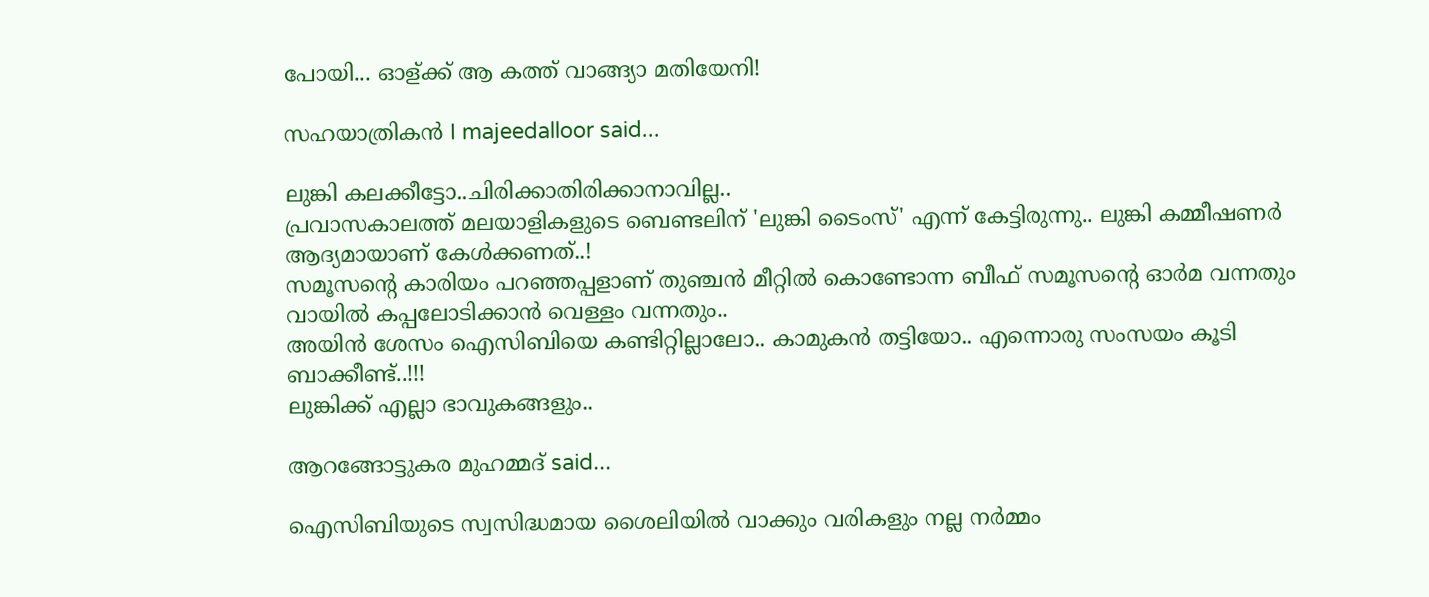പോയി... ഓള്ക്ക് ആ കത്ത് വാങ്ങ്യാ മതിയേനി!

സഹയാത്രികന്‍ I majeedalloor said...

ലുങ്കി കലക്കീട്ടോ..ചിരിക്കാതിരിക്കാനാവില്ല..
പ്രവാസകാലത്ത് മലയാളികളുടെ ബെണ്ടലിന്‌ 'ലുങ്കി ടൈംസ്' എന്ന് കേട്ടിരുന്നു.. ലുങ്കി കമ്മീഷണര്‍ ആദ്യമായാണ്‌ കേള്‍ക്കണത്..!
സമൂസന്‍റെ കാരിയം പറഞ്ഞപ്പളാണ്‌ തുഞ്ചന്‍ മീറ്റില്‍ കൊണ്ടോന്ന ബീഫ് സമൂസന്‍റെ ഓര്‍മ വന്നതും വായില്‍ കപ്പലോടിക്കാന്‍ വെള്ളം വന്നതും..
അയിന്‍ ശേസം ഐസിബിയെ കണ്ടിറ്റില്ലാലോ.. കാമുകന്‍ തട്ടിയോ.. എന്നൊരു സംസയം കൂടി ബാക്കീണ്ട്..!!!
ലുങ്കിക്ക് എല്ലാ ഭാവുകങ്ങളും..

ആറങ്ങോട്ടുകര മുഹമ്മദ്‌ said...

ഐസിബിയുടെ സ്വസിദ്ധമായ ശൈലിയില്‍ വാക്കും വരികളും നല്ല നര്‍മ്മം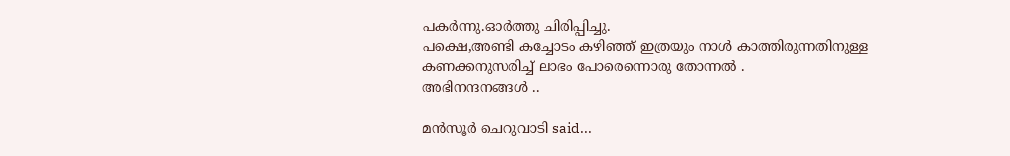പകര്‍ന്നു.ഓര്‍ത്തു ചിരിപ്പിച്ചു.
പക്ഷെ,അണ്ടി കച്ചോടം കഴിഞ്ഞ് ഇത്രയും നാള്‍ കാത്തിരുന്നതിനുള്ള കണക്കനുസരിച്ച് ലാഭം പോരെന്നൊരു തോന്നല്‍ .
അഭിനന്ദനങ്ങള്‍ ..

മന്‍സൂര്‍ ചെറുവാടി said...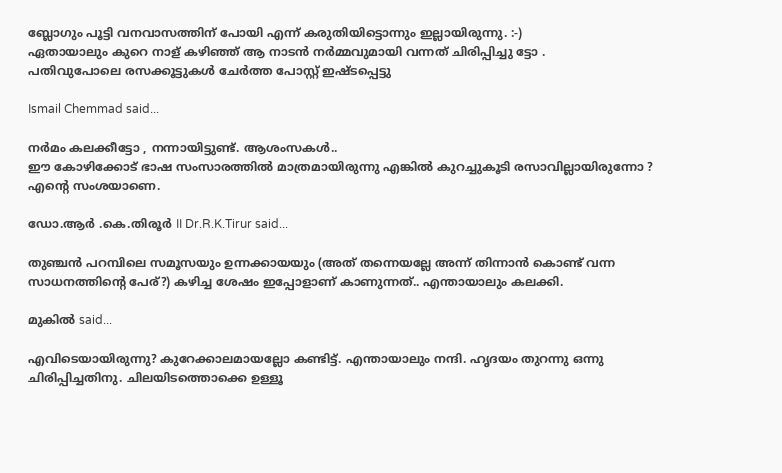ബ്ലോഗും പൂട്ടി വനവാസത്തിന് പോയി എന്ന് കരുതിയിട്ടൊന്നും ഇല്ലായിരുന്നു. :-)
ഏതായാലും കുറെ നാള് കഴിഞ്ഞ് ആ നാടന്‍ നര്‍മ്മവുമായി വന്നത് ചിരിപ്പിച്ചു ട്ടോ .
പതിവുപോലെ രസക്കൂട്ടുകള്‍ ചേര്‍ത്ത പോസ്റ്റ്‌ ഇഷ്ടപ്പെട്ടു

Ismail Chemmad said...

നര്‍മം കലക്കീട്ടോ , നന്നായിട്ടുണ്ട്. ആശംസകള്‍..
ഈ കോഴിക്കോട് ഭാഷ സംസാരത്തില്‍ മാത്രമായിരുന്നു എങ്കില്‍ കുറച്ചുകൂടി രസാവില്ലായിരുന്നോ ? എന്റെ സംശയാണെ.

ഡോ.ആര്‍ .കെ.തിരൂര്‍ II Dr.R.K.Tirur said...

തുഞ്ചന്‍ പറമ്പിലെ സമൂസയും ഉന്നക്കായയും (അത് തന്നെയല്ലേ അന്ന് തിന്നാന്‍ കൊണ്ട് വന്ന സാധനത്തിന്റെ പേര്?) കഴിച്ച ശേഷം ഇപ്പോളാണ് കാണുന്നത്.. എന്തായാലും കലക്കി.

മുകിൽ said...

എവിടെയായിരുന്നു? കുറേക്കാലമായല്ലോ കണ്ടിട്ട്. എന്തായാലും നന്ദി. ഹൃദയം തുറന്നു ഒന്നു ചിരിപ്പിച്ചതിനു. ചിലയിടത്തൊക്കെ ഉള്ളൂ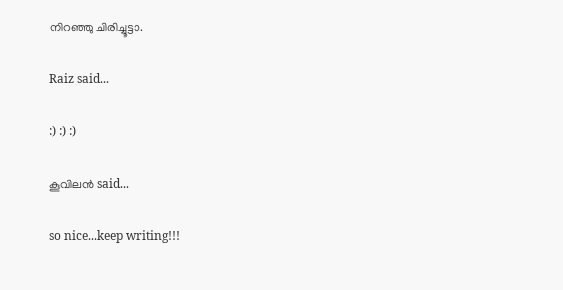നിറഞ്ഞു ചിരിച്ചൂട്ടാ.

Raiz said...

:) :) :)

കൂവിലന്‍ said...

so nice...keep writing!!!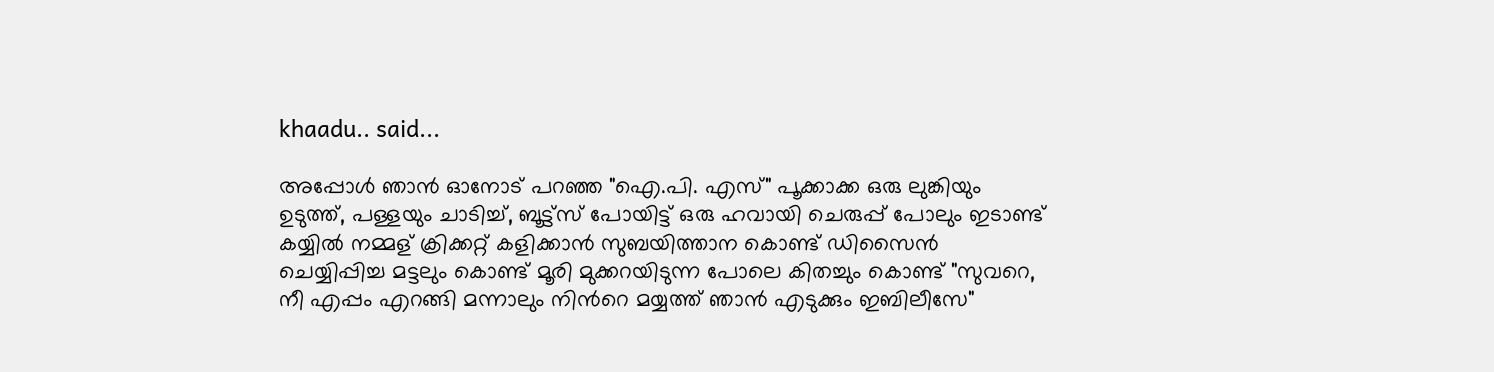khaadu.. said...

അപ്പോള്‍ ഞാന്‍ ഓനോട്‌ പറഞ്ഞ "ഐ.പി. എസ്" പൂക്കാക്ക ഒരു ലുങ്കിയും ഉടുത്ത്, പള്ളയും ചാടിച്ച്, ബൂട്ട്സ് പോയിട്ട് ഒരു ഹവായി ചെരുപ്പ് പോലും ഇടാണ്ട് കയ്യില്‍ നമ്മള് ക്രിക്കറ്റ് കളിക്കാന്‍ സുബയിത്താന കൊണ്ട് ഡിസൈന്‍ ചെയ്യിപ്പിച്ച മട്ടലും കൊണ്ട് മൂരി മുക്കറയിടുന്ന പോലെ കിതച്ചും കൊണ്ട് "സുവറെ, നീ എപ്പം എറങ്ങി മന്നാലും നിന്‍റെ മയ്യത്ത് ഞാന്‍ എടുക്കും ഇബിലീസേ"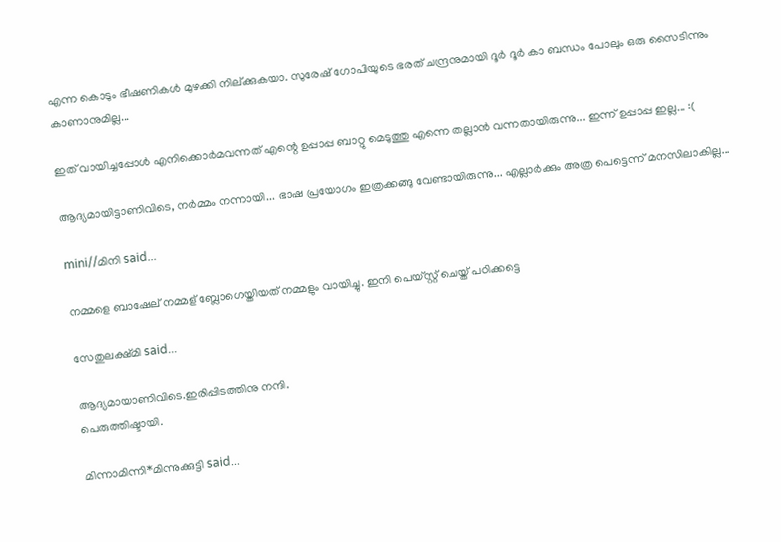എന്ന കൊടും ഭീഷണികള്‍ മുഴക്കി നില്ക്കുകയാ. സുരേഷ് ഗോപിയുടെ ഭരത് ചന്ദ്രനുമായി ദൂര്‍ ദൂര്‍ കാ ബന്ധം പോലും ഒരു സൈടിന്നും കാണാനുമില്ല...

ഇത് വായിച്ചപ്പോള്‍ എനിക്കൊര്‍മവന്നത് എന്റെ ഉപ്പാപ്പ ബാറ്റു മെടുത്തു എന്നെ തല്ലാന്‍ വന്നതായിരുന്നു... ഇന്ന് ഉപ്പാപ്പ ഇല്ല... :(

ആദ്യമായിട്ടാണിവിടെ, നര്‍മ്മം നന്നായി... ഭാഷ പ്രയോഗം ഇത്രക്കങ്ങു വേണ്ടായിരുന്നു... എല്ലാര്‍ക്കും അത്ര പെട്ടെന്ന് മനസിലാകില്ല...

mini//മിനി said...

നമ്മളെ ബാഷേല് നമ്മള് ബ്ലോഗെയ്തിയത് നമ്മളും വായിച്ചു. ഇനി പെയ്സ്റ്റ് ചെയ്ത് പഠിക്കട്ടെ

സേതുലക്ഷ്മി said...

ആദ്യമായാണിവിടെ.ഇരിപ്പിടത്തിനു നന്ദി.
പെരുത്തിഷ്ടായി.

മിന്നാമിന്നി*മിന്നുക്കുട്ടി said...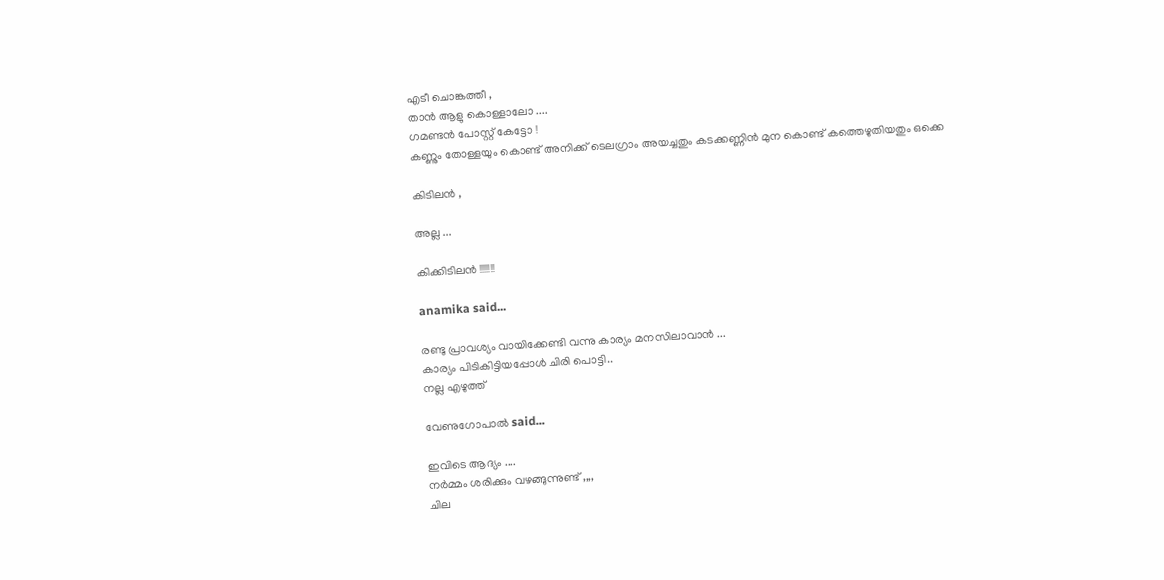എടീ ചൊങ്കത്തീ ,
താന്‍ ആളു കൊള്ളാലോ ....
ഗമണ്ടന്‍ പോസ്റ്റ്‌ കേട്ടോ !
കണ്ണും തോള്ളയും കൊണ്ട് അനിക്ക് ടെലഗ്രാം അയച്ചതും കടക്കണ്ണിന്‍ മുന കൊണ്ട് കത്തെഴുതിയതും ഒക്കെ

കിടിലന്‍ ,

അല്ല ...

കിക്കിടിലന്‍ !!!!!!!

anamika said...

രണ്ടു പ്രാവശ്യം വായിക്കേണ്ടി വന്നു കാര്യം മനസിലാവാന്‍ ...
കാര്യം പിടികിട്ടിയപ്പോള്‍ ചിരി പൊട്ടി..
നല്ല എഴുത്ത്

വേണുഗോപാല്‍ said...

ഇവിടെ ആദ്യം ....
നര്‍മ്മം ശരിക്കും വഴങ്ങുന്നുണ്ട് ,,,,
ചില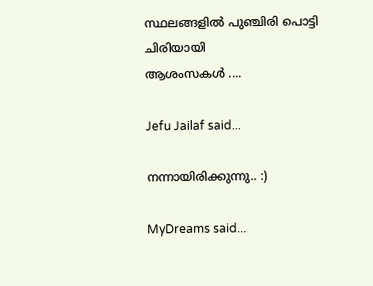സ്ഥലങ്ങളില്‍ പുഞ്ചിരി പൊട്ടി ചിരിയായി
ആശംസകള്‍ ....

Jefu Jailaf said...

നന്നായിരിക്കുന്നു.. :)

MyDreams said...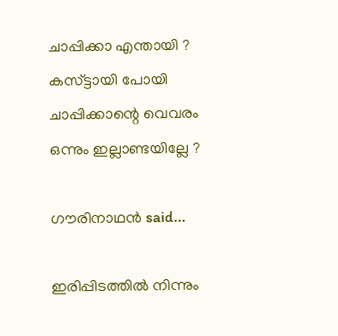ചാപ്പിക്കാ എന്തായി ?
കസ്ട്ടായി പോയി ചാപ്പിക്കാന്റെ വെവരം ഒന്നും ഇല്ലാണ്ടയില്ലേ ?

ഗൗരിനാഥന്‍ said...

ഇരിപ്പിടത്തില്‍ നിന്നും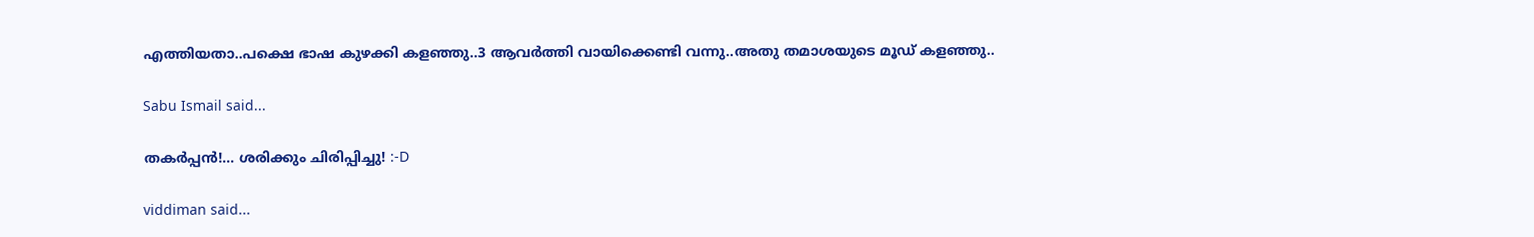എത്തിയതാ..പക്ഷെ ഭാഷ കുഴക്കി കളഞ്ഞു..3 ആവര്‍ത്തി വായിക്കെണ്ടി വന്നു..അതു തമാശയുടെ മൂഡ് കളഞ്ഞു..

Sabu Ismail said...

തകര്‍പ്പന്‍!... ശരിക്കും ചിരിപ്പിച്ചു! :-D

viddiman said...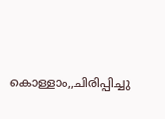കൊള്ളാം,,ചിരിപ്പിച്ചു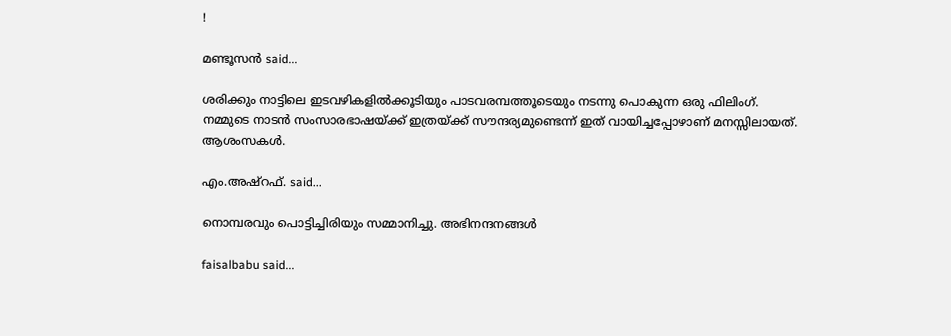!

മണ്ടൂസന്‍ said...

ശരിക്കും നാട്ടിലെ ഇടവഴികളിൽക്കൂടിയും പാടവരമ്പത്തൂടെയും നടന്നു പൊകുന്ന ഒരു ഫിലിംഗ്. നമ്മുടെ നാടൻ സംസാരഭാഷയ്ക്ക് ഇത്രയ്ക്ക് സൗന്ദര്യമുണ്ടെന്ന് ഇത് വായിച്ചപ്പോഴാണ് മനസ്സിലായത്. ആശംസകൾ.

എം.അഷ്റഫ്. said...

നൊമ്പരവും പൊട്ടിച്ചിരിയും സമ്മാനിച്ചു. അഭിനന്ദനങ്ങള്‍

faisalbabu said...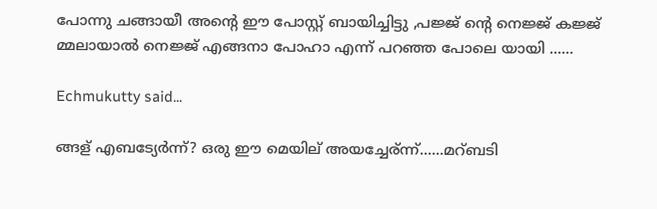പോന്നു ചങ്ങായീ അന്റെ ഈ പോസ്റ്റ്‌ ബായിച്ചിട്ടു ,പജ്ജ് ന്റെ നെജ്ജ് കജ്ജ് മ്മലായാല്‍ നെജ്ജ് എങ്ങനാ പോഹാ എന്ന് പറഞ്ഞ പോലെ യായി ......

Echmukutty said...

ങ്ങള് എബട്യേർന്ന്? ഒരു ഈ മെയില് അയച്ചേര്ന്ന്......മറ്ബടി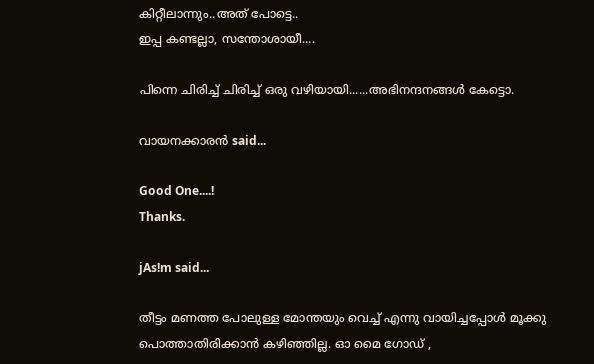കിറ്റീലാന്നും..അത് പോട്ടെ..
ഇപ്പ കണ്ടല്ലാ, സന്തോശായീ....

പിന്നെ ചിരിച്ച് ചിരിച്ച് ഒരു വഴിയായി......അഭിനന്ദനങ്ങൾ കേട്ടൊ.

വായനക്കാരന്‍ said...

Good One....!
Thanks.

jAs!m said...

തീട്ടം മണത്ത പോലുള്ള മോന്തയും വെച്ച് എന്നു വായിച്ചപ്പോള്‍ മൂക്കു പൊത്താതിരിക്കാന്‍ കഴിഞ്ഞില്ല. ഓ മൈ ഗോഡ് ,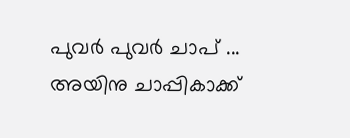പുവര്‍ പുവര്‍ ചാപ് ... അയിനു ചാപ്പികാക്ക്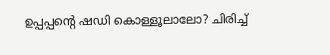ഉപ്പപ്പന്റെ ഷഡി കൊള്ളൂലാലോ? ചിരിച്ച്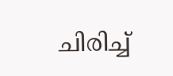ചിരിച്ച്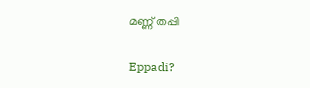മണ്ണ് തപ്പി

Eppadi?